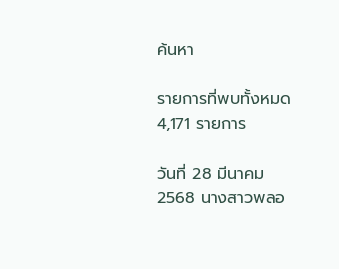ค้นหา

รายการที่พบทั้งหมด 4,171 รายการ

วันที่ 28 มีนาคม 2568 นางสาวพลอ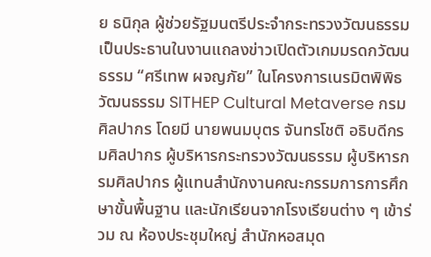ย ธนิกุล ผู้ช่วยรัฐมนตรีประจำกระทรวงวัฒนธรรม เป็นประธานในงานแถลงข่าวเปิดตัวเกมมรดกวัฒนธรรม “ศรีเทพ ผจญภัย” ในโครงการเนรมิตพิพิธวัฒนธรรม SITHEP Cultural Metaverse กรมศิลปากร โดยมี นายพนมบุตร จันทรโชติ อธิบดีกรมศิลปากร ผู้บริหารกระทรวงวัฒนธรรม ผู้บริหารกรมศิลปากร ผู้แทนสำนักงานคณะกรรมการการศึกษาขั้นพื้นฐาน และนักเรียนจากโรงเรียนต่าง ๆ เข้าร่วม ณ ห้องประชุมใหญ่ สำนักหอสมุด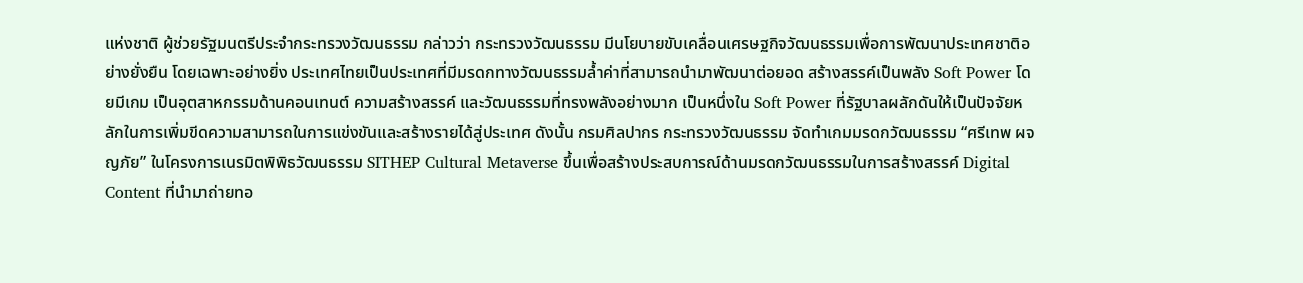แห่งชาติ ผู้ช่วยรัฐมนตรีประจำกระทรวงวัฒนธรรม กล่าวว่า กระทรวงวัฒนธรรม มีนโยบายขับเคลื่อนเศรษฐกิจวัฒนธรรมเพื่อการพัฒนาประเทศชาติอย่างยั่งยืน โดยเฉพาะอย่างยิ่ง ประเทศไทยเป็นประเทศที่มีมรดกทางวัฒนธรรมล้ำค่าที่สามารถนำมาพัฒนาต่อยอด สร้างสรรค์เป็นพลัง Soft Power โดยมีเกม เป็นอุตสาหกรรมด้านคอนเทนต์ ความสร้างสรรค์ และวัฒนธรรมที่ทรงพลังอย่างมาก เป็นหนึ่งใน Soft Power ที่รัฐบาลผลักดันให้เป็นปัจจัยหลักในการเพิ่มขีดความสามารถในการแข่งขันและสร้างรายได้สู่ประเทศ ดังนั้น กรมศิลปากร กระทรวงวัฒนธรรม จัดทำเกมมรดกวัฒนธรรม “ศรีเทพ ผจญภัย” ในโครงการเนรมิตพิพิธวัฒนธรรม SITHEP Cultural Metaverse ขึ้นเพื่อสร้างประสบการณ์ด้านมรดกวัฒนธรรมในการสร้างสรรค์ Digital Content ที่นำมาถ่ายทอ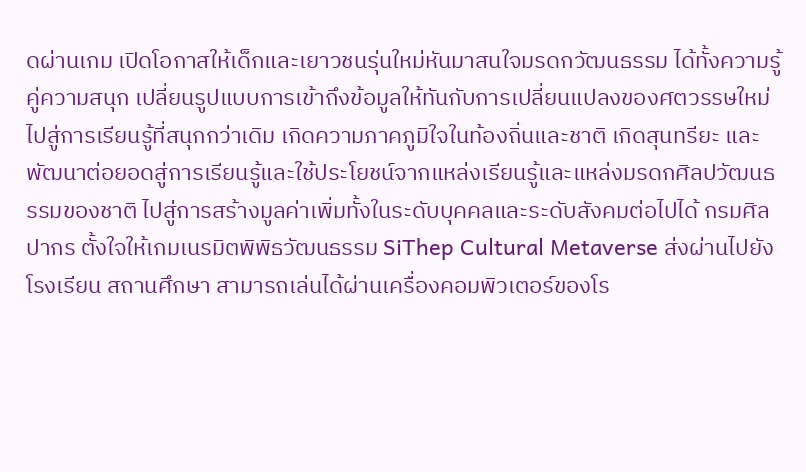ดผ่านเกม เปิดโอกาสให้เด็กและเยาวชนรุ่นใหม่หันมาสนใจมรดกวัฒนธรรม ได้ทั้งความรู้ คู่ความสนุก เปลี่ยนรูปแบบการเข้าถึงข้อมูลให้ทันกับการเปลี่ยนแปลงของศตวรรษใหม่ ไปสู่การเรียนรู้ที่สนุกกว่าเดิม เกิดความภาคภูมิใจในท้องถิ่นและชาติ เกิดสุนทรียะ และพัฒนาต่อยอดสู่การเรียนรู้และใช้ประโยชน์จากแหล่งเรียนรู้และแหล่งมรดกศิลปวัฒนธรรมของชาติ ไปสู่การสร้างมูลค่าเพิ่มทั้งในระดับบุคคลและระดับสังคมต่อไปได้ กรมศิลปากร ตั้งใจให้เกมเนรมิตพิพิธวัฒนธรรม SiThep Cultural Metaverse ส่งผ่านไปยังโรงเรียน สถานศึกษา สามารถเล่นได้ผ่านเครื่องคอมพิวเตอร์ของโร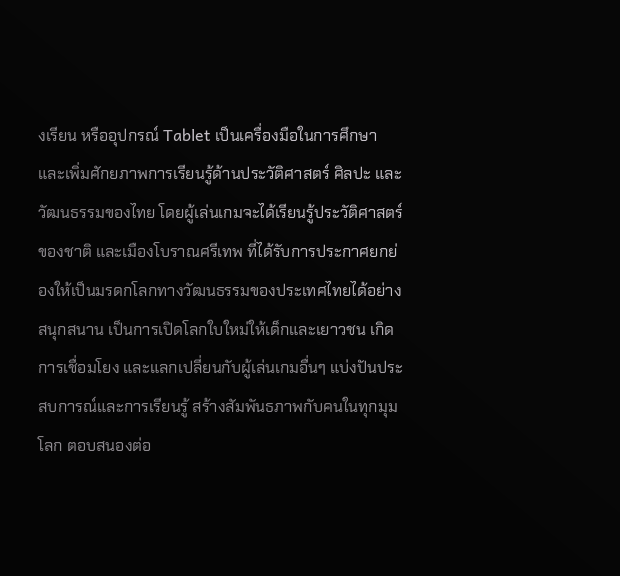งเรียน หรืออุปกรณ์ Tablet เป็นเครื่องมือในการศึกษา และเพิ่มศักยภาพการเรียนรู้ด้านประวัติศาสตร์ ศิลปะ และวัฒนธรรมของไทย โดยผู้เล่นเกมจะได้เรียนรู้ประวัติศาสตร์ของชาติ และเมืองโบราณศรีเทพ ที่ได้รับการประกาศยกย่องให้เป็นมรดกโลกทางวัฒนธรรมของประเทศไทยได้อย่างสนุกสนาน เป็นการเปิดโลกใบใหม่ให้เด็กและเยาวชน เกิดการเชื่อมโยง และแลกเปลี่ยนกับผู้เล่นเกมอื่นๆ แบ่งปันประสบการณ์และการเรียนรู้ สร้างสัมพันธภาพกับคนในทุกมุมโลก ตอบสนองต่อ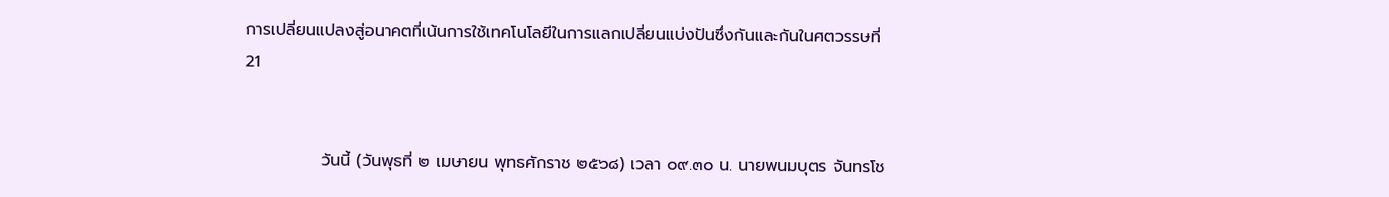การเปลี่ยนแปลงสู่อนาคตที่เน้นการใช้เทคโนโลยีในการแลกเปลี่ยนแบ่งปันซึ่งกันและกันในศตวรรษที่ 21


             วันนี้ (วันพุธที่ ๒ เมษายน พุทธศักราช ๒๕๖๘) เวลา ๐๙.๓๐ น. นายพนมบุตร จันทรโช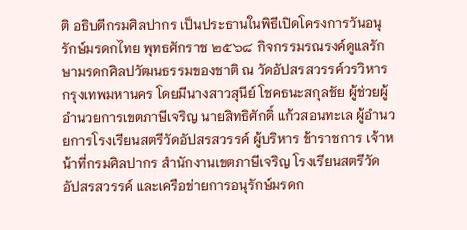ติ อธิบดีกรมศิลปากร เป็นประธานในพิธีเปิดโครงการวันอนุรักษ์มรดกไทย พุทธศักราช ๒๕๖๘ กิจกรรมรณรงค์ดูแลรักษามรดกศิลปวัฒนธรรมของชาติ ณ วัดอัปสรสวรรค์วรวิหาร กรุงเทพมหานคร โดยมีนางสาวสุนีย์ โชคธนะสกุลชัย ผู้ช่วยผู้อำนวยการเขตภาษีเจริญ นายสิทธิศักดิ์ แก้วสอนทะเล ผู้อำนวยการโรงเรียนสตรีวัดอัปสรสวรรค์ ผู้บริหาร ข้าราชการ เจ้าหน้าที่กรมศิลปากร สำนักงานเขตภาษีเจริญ โรงเรียนสตรีวัดอัปสรสวรรค์ และเครือข่ายการอนุรักษ์มรดก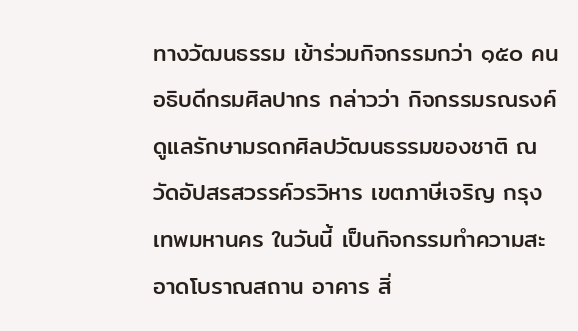ทางวัฒนธรรม เข้าร่วมกิจกรรมกว่า ๑๕๐ คน                อธิบดีกรมศิลปากร กล่าวว่า กิจกรรมรณรงค์ดูแลรักษามรดกศิลปวัฒนธรรมของชาติ ณ วัดอัปสรสวรรค์วรวิหาร เขตภาษีเจริญ กรุงเทพมหานคร ในวันนี้ เป็นกิจกรรมทำความสะอาดโบราณสถาน อาคาร สิ่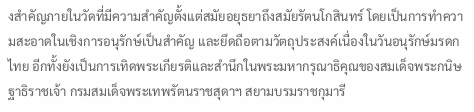งสำคัญภายในวัดที่มีความสำคัญตั้งแต่สมัยอยุธยาถึงสมัยรัตนโกสินทร์ โดยเป็นการทำความสะอาดในเชิงการอนุรักษ์เป็นสำคัญ และยึดถือตามวัตถุประสงค์เนื่องในวันอนุรักษ์มรดกไทย อีกทั้งยังเป็นการเทิดพระเกียรติและสำนึกในพระมหากรุณาธิคุณของสมเด็จพระกนิษฐาธิราชเจ้า กรมสมเด็จพระเทพรัตนราชสุดาฯ สยามบรมราชกุมารี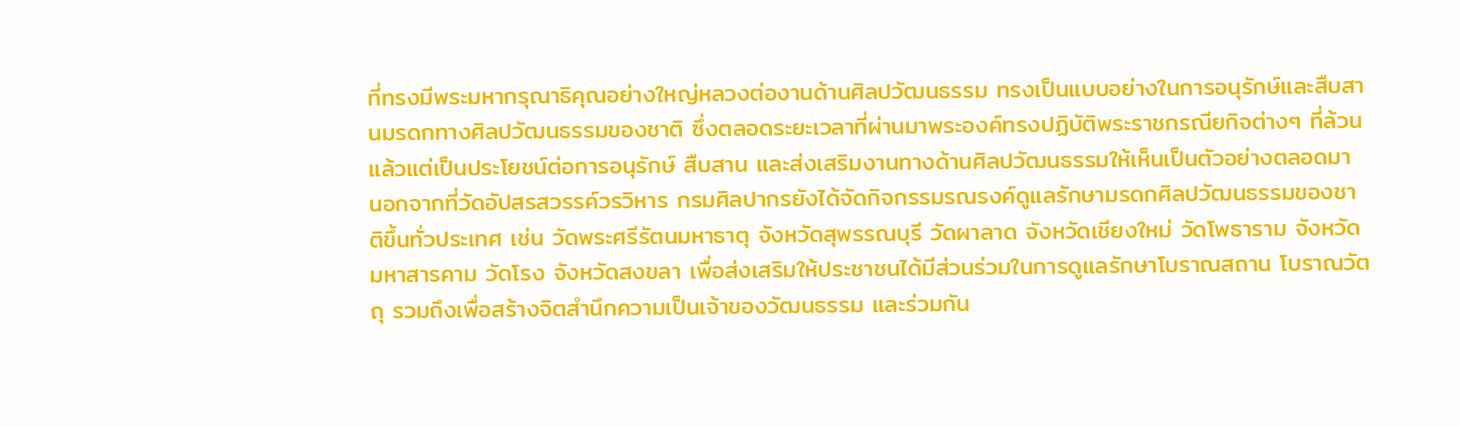ที่ทรงมีพระมหากรุณาธิคุณอย่างใหญ่หลวงต่องานด้านศิลปวัฒนธรรม ทรงเป็นแบบอย่างในการอนุรักษ์และสืบสานมรดกทางศิลปวัฒนธรรมของชาติ ซึ่งตลอดระยะเวลาที่ผ่านมาพระองค์ทรงปฏิบัติพระราชกรณียกิจต่างๆ ที่ล้วนแล้วแต่เป็นประโยชน์ต่อการอนุรักษ์ สืบสาน และส่งเสริมงานทางด้านศิลปวัฒนธรรมให้เห็นเป็นตัวอย่างตลอดมา นอกจากที่วัดอัปสรสวรรค์วรวิหาร กรมศิลปากรยังได้จัดกิจกรรมรณรงค์ดูแลรักษามรดกศิลปวัฒนธรรมของชาติขึ้นทั่วประเทศ เช่น วัดพระศรีรัตนมหาธาตุ จังหวัดสุพรรณบุรี วัดผาลาด จังหวัดเชียงใหม่ วัดโพธาราม จังหวัดมหาสารคาม วัดโรง จังหวัดสงขลา เพื่อส่งเสริมให้ประชาชนได้มีส่วนร่วมในการดูแลรักษาโบราณสถาน โบราณวัตถุ รวมถึงเพื่อสร้างจิตสำนึกความเป็นเจ้าของวัฒนธรรม และร่วมกัน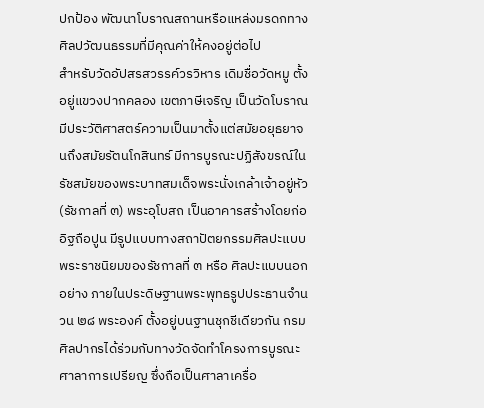ปกป้อง พัฒนาโบราณสถานหรือแหล่งมรดกทางศิลปวัฒนธรรมที่มีคุณค่าให้คงอยู่ต่อไป                สำหรับวัดอัปสรสวรรค์วรวิหาร เดิมชื่อวัดหมู ตั้งอยู่แขวงปากคลอง เขตภาษีเจริญ เป็นวัดโบราณมีประวัติศาสตร์ความเป็นมาตั้งแต่สมัยอยุธยาจนถึงสมัยรัตนโกสินทร์ มีการบูรณะปฏิสังขรณ์ในรัชสมัยของพระบาทสมเด็จพระนั่งเกล้าเจ้าอยู่หัว (รัชกาลที่ ๓) พระอุโบสถ เป็นอาคารสร้างโดยก่ออิฐถือปูน มีรูปแบบทางสถาปัตยกรรมศิลปะแบบพระราชนิยมของรัชกาลที่ ๓ หรือ ศิลปะแบบนอกอย่าง ภายในประดิษฐานพระพุทธรูปประธานจำนวน ๒๘ พระองค์ ตั้งอยู่บนฐานชุกชีเดียวกัน กรมศิลปากรได้ร่วมกับทางวัดจัดทำโครงการบูรณะศาลาการเปรียญ ซึ่งถือเป็นศาลาเครื่อ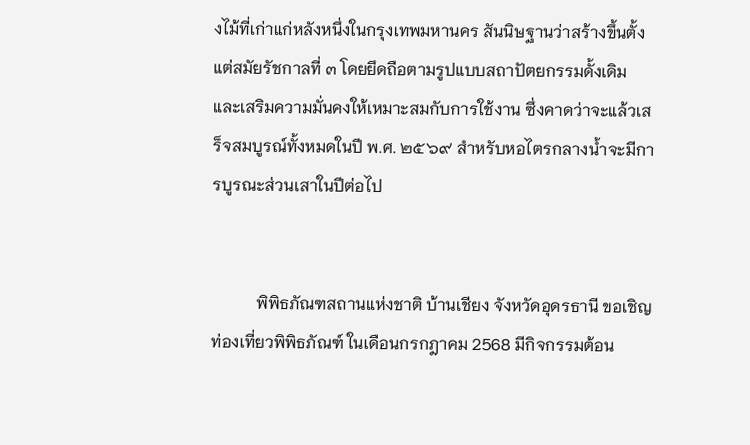งไม้ที่เก่าแก่หลังหนึ่งในกรุงเทพมหานคร สันนิษฐานว่าสร้างขึ้นตั้งแต่สมัยรัชกาลที่ ๓ โดยยึดถือตามรูปแบบสถาปัตยกรรมดั้งเดิม และเสริมความมั่นคงให้เหมาะสมกับการใช้งาน ซึ่งคาดว่าจะแล้วเสร็จสมบูรณ์ทั้งหมดในปี พ.ศ. ๒๕๖๙ สำหรับหอไตรกลางน้ำจะมีการบูรณะส่วนเสาในปีต่อไป


           พิพิธภัณฑสถานแห่งชาติ บ้านเชียง จังหวัดอุดรธานี ขอเชิญท่องเที่ยวพิพิธภัณฑ์ ในเดือนกรกฎาคม 2568 มีกิจกรรมต้อน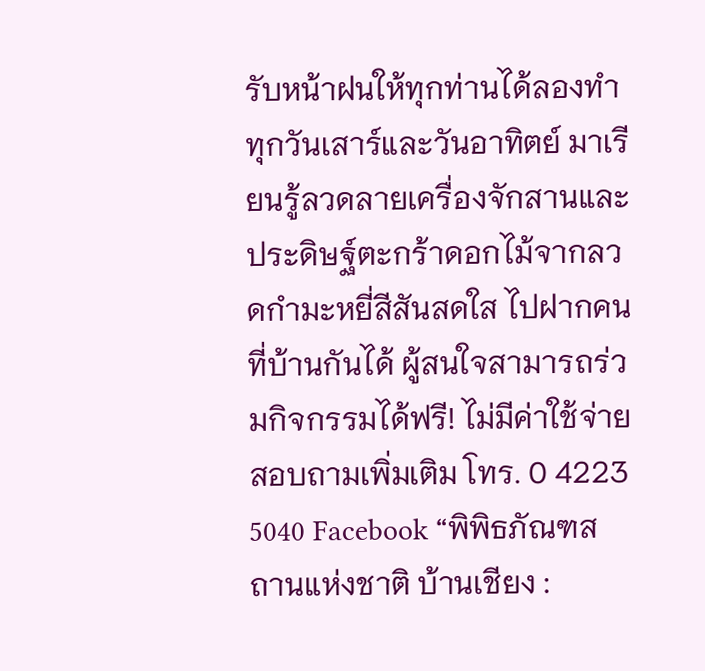รับหน้าฝนให้ทุกท่านได้ลองทำ ทุกวันเสาร์และวันอาทิตย์ มาเรียนรู้ลวดลายเครื่องจักสานและประดิษฐ์ตะกร้าดอกไม้จากลวดกำมะหยี่สีสันสดใส ไปฝากคนที่บ้านกันได้ ผู้สนใจสามารถร่วมกิจกรรมได้ฟรี! ไม่มีค่าใช้จ่าย สอบถามเพิ่มเติม โทร. 0 4223 5040 Facebook “พิพิธภัณฑสถานแห่งชาติ บ้านเชียง :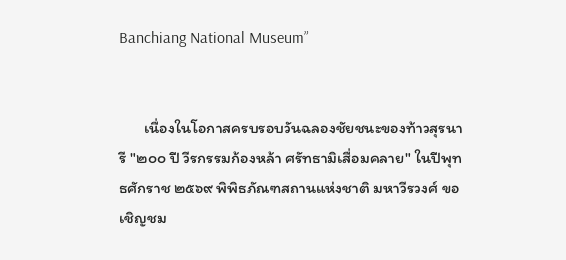Banchiang National Museum”


       เนื่องในโอกาสครบรอบวันฉลองชัยชนะของท้าวสุรนารี "๒๐๐ ปี วีรกรรมก้องหล้า ศรัทธามิเสื่อมคลาย" ในปีพุทธศักราช ๒๕๖๙ พิพิธภัณฑสถานแห่งชาติ มหาวีรวงศ์ ขอเชิญชม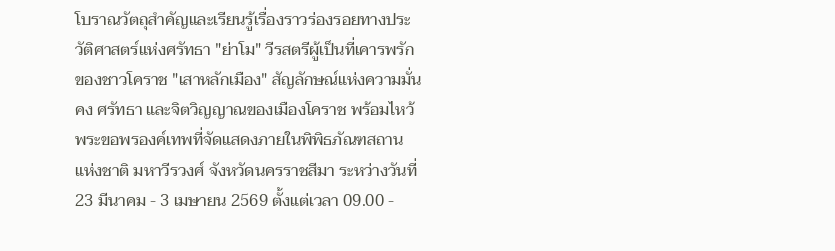โบราณวัตถุสำคัญและเรียนรู้เรื่องราวร่องรอยทางประวัติศาสตร์แห่งศรัทธา "ย่าโม" วีรสตรีผู้เป็นที่เคารพรักของชาวโคราช "เสาหลักเมือง" สัญลักษณ์แห่งความมั่นคง ศรัทธา และจิตวิญญาณของเมืองโคราช พร้อมไหว้พระขอพรองค์เทพที่จัดแสดงภายในพิพิธภัณฑสถานแห่งชาติ มหาวีรวงศ์ จังหวัดนครราชสีมา ระหว่างวันที่ 23 มีนาคม - 3 เมษายน 2569 ตั้งแต่เวลา 09.00 -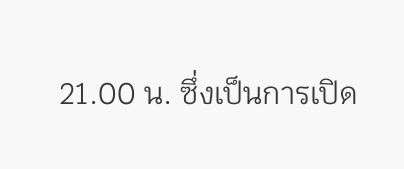21.00 น. ซึ่งเป็นการเปิด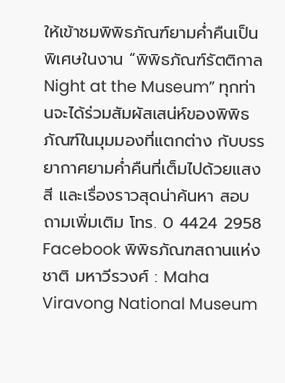ให้เข้าชมพิพิธภัณฑ์ยามค่ำคืนเป็นพิเศษในงาน “พิพิธภัณฑ์รัตติกาล Night at the Museum” ทุกท่านจะได้ร่วมสัมผัสเสน่ห์ของพิพิธภัณฑ์ในมุมมองที่แตกต่าง กับบรรยากาศยามค่ำคืนที่เต็มไปด้วยแสง สี และเรื่องราวสุดน่าค้นหา สอบถามเพิ่มเติม โทร. 0 4424 2958 Facebook พิพิธภัณฑสถานแห่งชาติ มหาวีรวงศ์ : Maha Viravong National Museum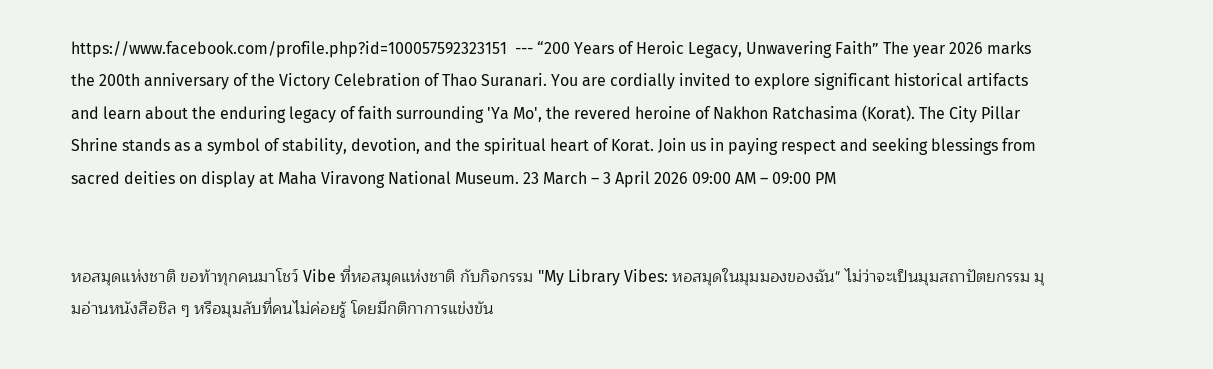https://www.facebook.com/profile.php?id=100057592323151  --- “200 Years of Heroic Legacy, Unwavering Faith” The year 2026 marks the 200th anniversary of the Victory Celebration of Thao Suranari. You are cordially invited to explore significant historical artifacts and learn about the enduring legacy of faith surrounding 'Ya Mo', the revered heroine of Nakhon Ratchasima (Korat). The City Pillar Shrine stands as a symbol of stability, devotion, and the spiritual heart of Korat. Join us in paying respect and seeking blessings from sacred deities on display at Maha Viravong National Museum. 23 March – 3 April 2026 09:00 AM – 09:00 PM


หอสมุดแห่งชาติ ขอท้าทุกคนมาโชว์ Vibe ที่หอสมุดแห่งชาติ กับกิจกรรม "My Library Vibes: หอสมุดในมุมมองของฉัน" ไม่ว่าจะเป็นมุมสถาปัตยกรรม มุมอ่านหนังสือชิล ๆ หรือมุมลับที่คนไม่ค่อยรู้ โดยมีกติกาการแข่งขัน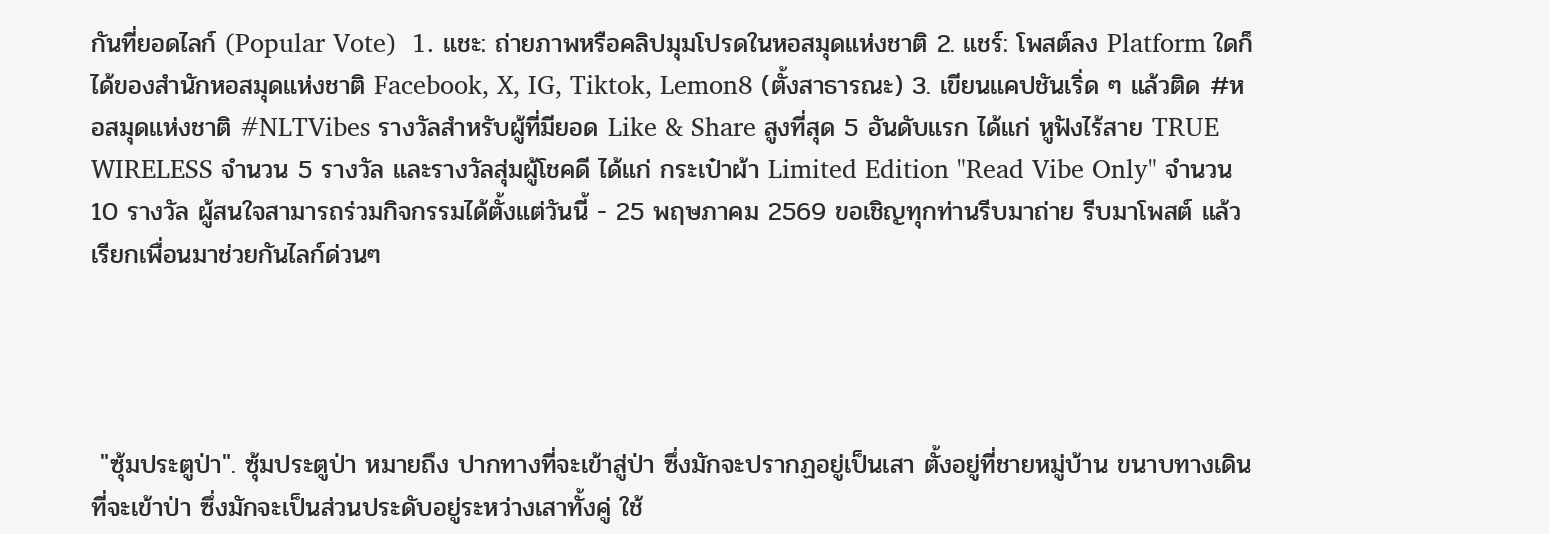กันที่ยอดไลก์ (Popular Vote)  1. แชะ: ถ่ายภาพหรือคลิปมุมโปรดในหอสมุดแห่งชาติ 2. แชร์: โพสต์ลง Platform ใดก็ได้ของสำนักหอสมุดแห่งชาติ Facebook, X, IG, Tiktok, Lemon8 (ตั้งสาธารณะ) 3. เขียนแคปชันเริ่ด ๆ แล้วติด #หอสมุดแห่งชาติ #NLTVibes รางวัลสำหรับผู้ที่มียอด Like & Share สูงที่สุด 5 อันดับแรก ได้แก่ หูฟังไร้สาย TRUE WIRELESS จำนวน 5 รางวัล และรางวัลสุ่มผู้โชคดี ได้แก่ กระเป๋าผ้า Limited Edition "Read Vibe Only" จำนวน 10 รางวัล ผู้สนใจสามารถร่วมกิจกรรมได้ตั้งแต่วันนี้ - 25 พฤษภาคม 2569 ขอเชิญทุกท่านรีบมาถ่าย รีบมาโพสต์ แล้วเรียกเพื่อนมาช่วยกันไลก์ด่วนๆ




 "ซุ้มประตูป่า". ซุ้มประตูป่า หมายถึง ปากทางที่จะเข้าสู่ป่า ซึ่งมักจะปรากฏอยู่เป็นเสา ตั้งอยู่ที่ชายหมู่บ้าน ขนาบทางเดินที่จะเข้าป่า ซึ่งมักจะเป็นส่วนประดับอยู่ระหว่างเสาทั้งคู่ ใช้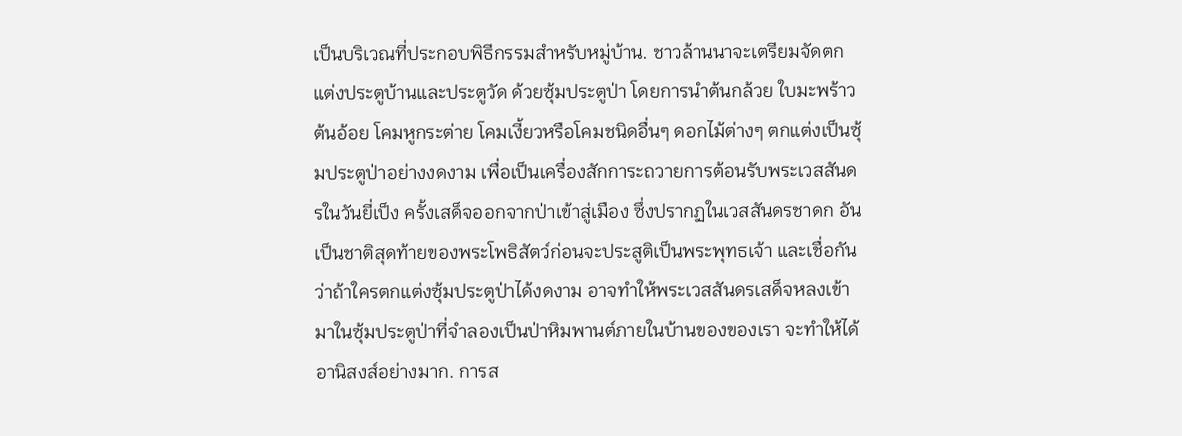เป็นบริเวณที่ประกอบพิธีกรรมสำหรับหมู่บ้าน. ชาวล้านนาจะเตรียมจัดตกแต่งประตูบ้านและประตูวัด ด้วยซุ้มประตูป่า โดยการนำต้นกล้วย ใบมะพร้าว ต้นอ้อย โคมหูกระต่าย โคมเงี้ยวหรือโคมชนิดอื่นๆ ดอกไม้ต่างๆ ตกแต่งเป็นซุ้มประตูป่าอย่างงดงาม เพื่อเป็นเครื่องสักการะถวายการต้อนรับพระเวสสันดรในวันยี่เป็ง ครั้งเสด็จออกจากป่าเข้าสู่เมือง ซึ่งปรากฏในเวสสันดรชาดก อันเป็นชาติสุดท้ายของพระโพธิสัตว์ก่อนจะประสูติเป็นพระพุทธเจ้า และเชื่อกันว่าถ้าใครตกแต่งซุ้มประตูป่าได้งดงาม อาจทำให้พระเวสสันดรเสด็จหลงเข้ามาในซุ้มประตูป่าที่จำลองเป็นป่าหิมพานต์ภายในบ้านของของเรา จะทำให้ได้อานิสงส์อย่างมาก. การส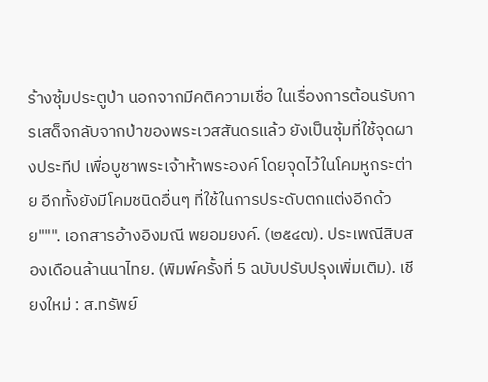ร้างซุ้มประตูป่า นอกจากมีคติความเชื่อ ในเรื่องการต้อนรับการเสด็จกลับจากป่าของพระเวสสันดรแล้ว ยังเป็นซุ้มที่ใช้จุดผางประทีป เพื่อบูชาพระเจ้าห้าพระองค์ โดยจุดไว้ในโคมหูกระต่าย อีกทั้งยังมีโคมชนิดอื่นๆ ที่ใช้ในการประดับตกแต่งอีกด้วย""". เอกสารอ้างอิงมณี พยอมยงค์. (๒๕๔๗). ประเพณีสิบสองเดือนล้านนาไทย. (พิมพ์ครั้งที่ 5 ฉบับปรับปรุงเพิ่มเติม). เชียงใหม่ : ส.ทรัพย์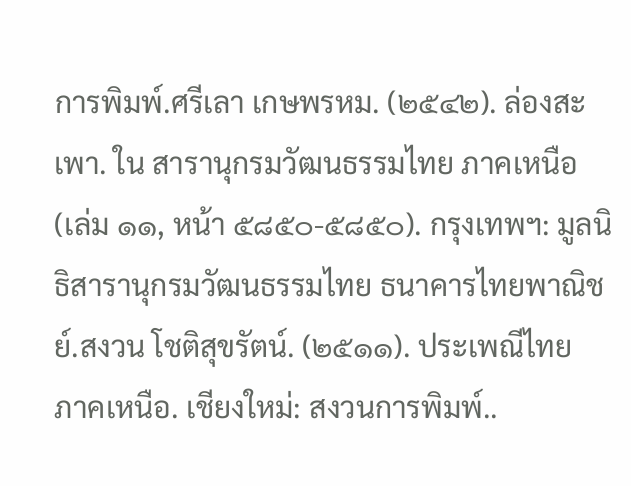การพิมพ์.ศรีเลา เกษพรหม. (๒๕๔๒). ล่องสะเพา. ใน สารานุกรมวัฒนธรรมไทย ภาคเหนือ (เล่ม ๑๑, หน้า ๕๘๕๐-๕๘๕๐). กรุงเทพฯ: มูลนิธิสารานุกรมวัฒนธรรมไทย ธนาคารไทยพาณิชย์.สงวน โชติสุขรัตน์. (๒๕๑๑). ประเพณีไทย ภาคเหนือ. เชียงใหม่: สงวนการพิมพ์..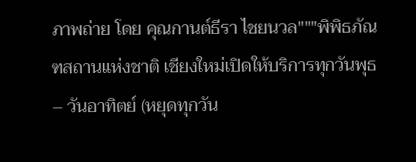ภาพถ่าย โดย คุณกานต์ธีรา ไชยนวล"""พิพิธภัณฑสถานแห่งชาติ เชียงใหม่เปิดให้บริการทุกวันพุธ – วันอาทิตย์ (หยุดทุกวัน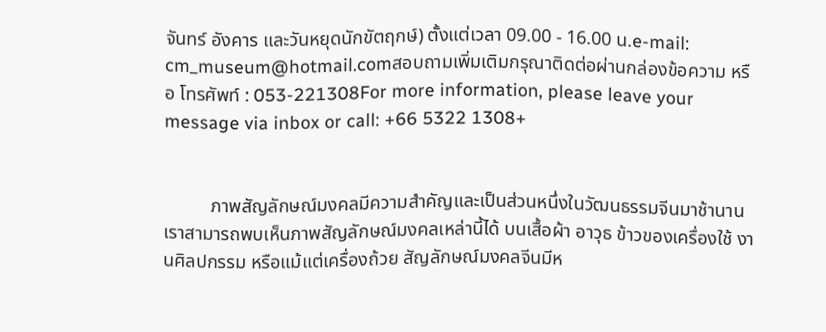จันทร์ อังคาร และวันหยุดนักขัตฤกษ์) ตั้งแต่เวลา 09.00 - 16.00 น.e-mail: cm_museum@hotmail.comสอบถามเพิ่มเติมกรุณาติดต่อผ่านกล่องข้อความ หรือ โทรศัพท์ : 053-221308For more information, please leave your message via inbox or call: +66 5322 1308+


          ภาพสัญลักษณ์มงคลมีความสำคัญและเป็นส่วนหนึ่งในวัฒนธรรมจีนมาช้านาน เราสามารถพบเห็นภาพสัญลักษณ์มงคลเหล่านี้ได้ บนเสื้อผ้า อาวุธ ข้าวของเครื่องใช้ งานศิลปกรรม หรือแม้แต่เครื่องถ้วย สัญลักษณ์มงคลจีนมีห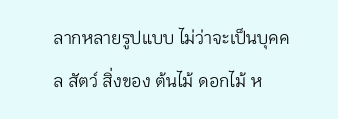ลากหลายรูปแบบ ไม่ว่าจะเป็นบุคคล สัตว์ สิ่งของ ต้นไม้ ดอกไม้ ห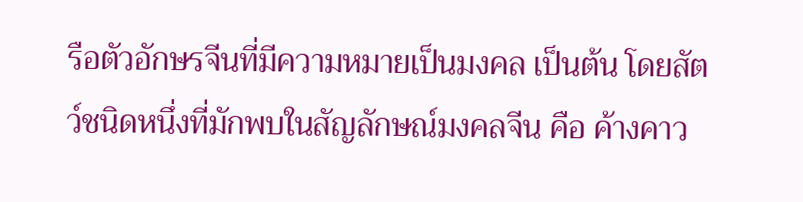รือตัวอักษรจีนที่มีความหมายเป็นมงคล เป็นต้น โดยสัตว์ชนิดหนึ่งที่มักพบในสัญลักษณ์มงคลจีน คือ ค้างคาว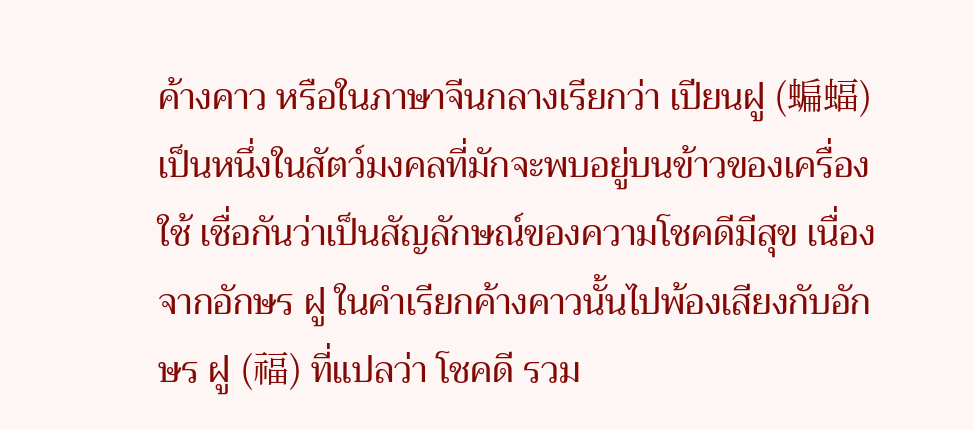ค้างคาว หรือในภาษาจีนกลางเรียกว่า เปียนฝู (蝙蝠) เป็นหนึ่งในสัตว์มงคลที่มักจะพบอยู่บนข้าวของเครื่องใช้ เชื่อกันว่าเป็นสัญลักษณ์ของความโชคดีมีสุข เนื่องจากอักษร ฝู ในคำเรียกค้างคาวนั้นไปพ้องเสียงกับอักษร ฝู (福) ที่แปลว่า โชคดี รวม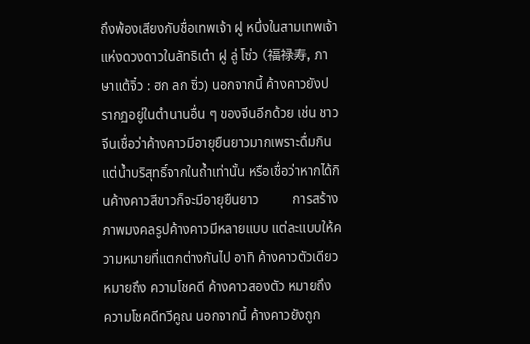ถึงพ้องเสียงกับชื่อเทพเจ้า ฝู หนึ่งในสามเทพเจ้าแห่งดวงดาวในลัทธิเต๋า ฝู ลู่ โซ่ว (福禄寿, ภาษาแต้จิ๋ว : ฮก ลก ซิ่ว) นอกจากนี้ ค้างคาวยังปรากฏอยู่ในตำนานอื่น ๆ ของจีนอีกด้วย เช่น ชาวจีนเชื่อว่าค้างคาวมีอายุยืนยาวมากเพราะดื่มกินแต่น้ำบริสุทธิ์จากในถ้ำเท่านั้น หรือเชื่อว่าหากได้กินค้างคาวสีขาวก็จะมีอายุยืนยาว          การสร้างภาพมงคลรูปค้างคาวมีหลายแบบ แต่ละแบบให้ความหมายที่แตกต่างกันไป อาทิ ค้างคาวตัวเดียว หมายถึง ความโชคดี ค้างคาวสองตัว หมายถึง ความโชคดีทวีคูณ นอกจากนี้ ค้างคาวยังถูก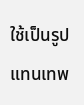ใช้เป็นรูปแทนเทพ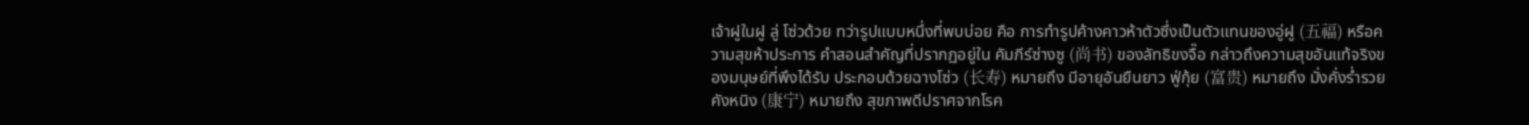เจ้าฝูในฝู ลู่ โซ่วด้วย ทว่ารูปแบบหนึ่งที่พบบ่อย คือ การทำรูปค้างคาวห้าตัวซึ่งเป็นตัวแทนของอู่ฝู (五福) หรือความสุขห้าประการ คำสอนสำคัญที่ปรากฏอยู่ใน คัมภีร์ซ่างซู (尚书) ของลัทธิขงจื๊อ กล่าวถึงความสุขอันแท้จริงของมนุษย์ที่พึงได้รับ ประกอบด้วยฉางโซ่ว (长寿) หมายถึง มีอายุอันยืนยาว ฟู่กุ้ย (富贵) หมายถึง มั่งคั่งร่ำรวย คังหนิง (康宁) หมายถึง สุขภาพดีปราศจากโรค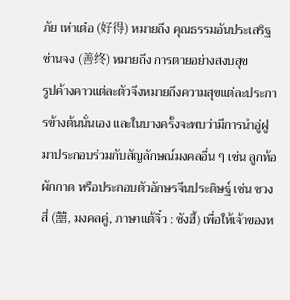ภัย เห่าเต๋อ (好得) หมายถึง คุณธรรมอันประเสริฐ ซ่านจง (善终) หมายถึง การตายอย่างสงบสุข          รูปค้างคาวแต่ละตัวจึงหมายถึงความสุขแต่ละประการข้างต้นนั่นเอง และในบางครั้งจะพบว่ามีการนำอู่ฝูมาประกอบร่วมกับสัญลักษณ์มงคลอื่น ๆ เช่น ลูกท้อ ผักกาด หรือประกอบตัวอักษรจีนประดิษฐ์ เช่น ซวงสี่ (囍, มงคลคู่, ภาษาแต้จิ๋ว : ซังฮี้) เพื่อให้เจ้าของห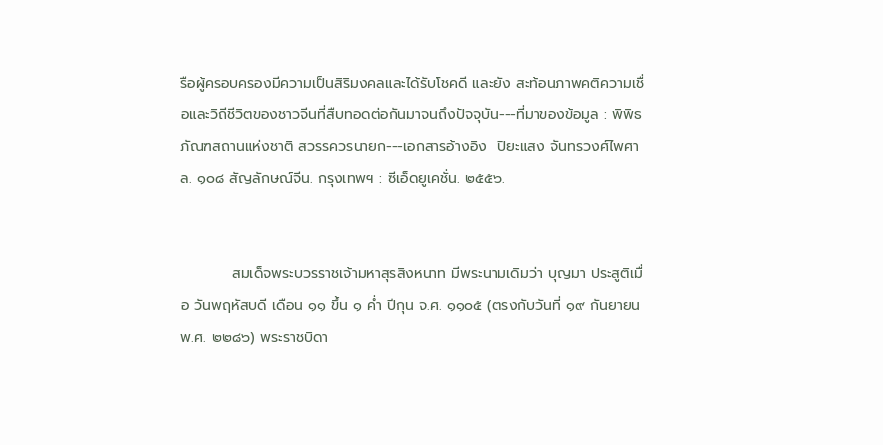รือผู้ครอบครองมีความเป็นสิริมงคลและได้รับโชคดี และยัง สะท้อนภาพคติความเชื่อและวิถีชีวิตของชาวจีนที่สืบทอดต่อกันมาจนถึงปัจจุบัน---ที่มาของข้อมูล : พิพิธภัณฑสถานแห่งชาติ สวรรควรนายก---เอกสารอ้างอิง  ปิยะแสง จันทรวงศ์ไพศาล. ๑๐๘ สัญลักษณ์จีน. กรุงเทพฯ : ซีเอ็ดยูเคชั่น. ๒๕๕๖.


          สมเด็จพระบวรราชเจ้ามหาสุรสิงหนาท มีพระนามเดิมว่า บุญมา ประสูติเมื่อ วันพฤหัสบดี เดือน ๑๑ ขึ้น ๑ ค่ำ ปีกุน จ.ศ. ๑๑๐๕ (ตรงกับวันที่ ๑๙ กันยายน พ.ศ. ๒๒๘๖) พระราชบิดา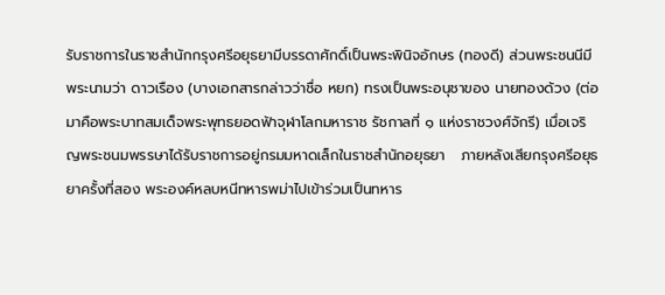รับราชการในราชสำนักกรุงศรีอยุธยามีบรรดาศักดิ์เป็นพระพินิจอักษร (ทองดี) ส่วนพระชนนีมีพระนามว่า ดาวเรือง (บางเอกสารกล่าวว่าชื่อ หยก) ทรงเป็นพระอนุชาของ นายทองด้วง (ต่อมาคือพระบาทสมเด็จพระพุทธยอดฟ้าจุฬาโลกมหาราช รัชกาลที่ ๑ แห่งราชวงศ์จักรี) เมื่อเจริญพระชนมพรรษาได้รับราชการอยู่กรมมหาดเล็กในราชสำนักอยุธยา   ภายหลังเสียกรุงศรีอยุธยาครั้งที่สอง พระองค์หลบหนีทหารพม่าไปเข้าร่วมเป็นทหาร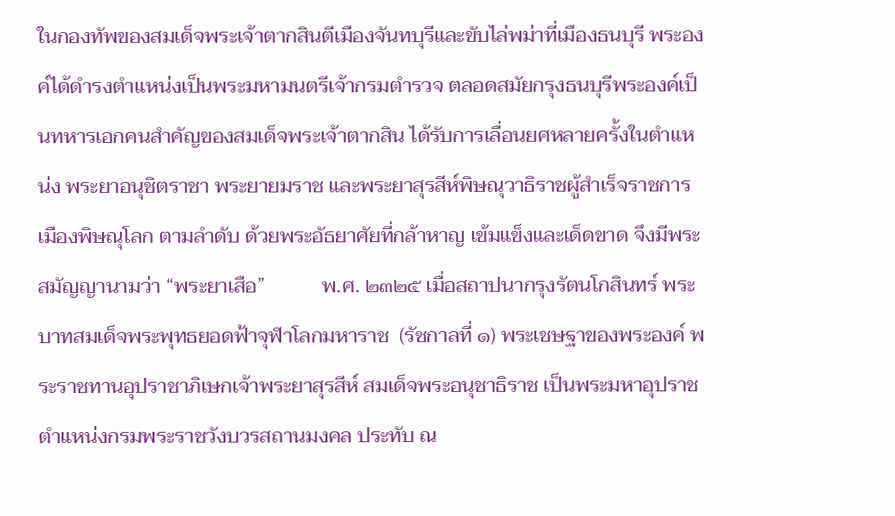ในกองทัพของสมเด็จพระเจ้าตากสินตีเมืองจันทบุรีและขับไล่พม่าที่เมืองธนบุรี พระองค์ได้ดำรงตำแหน่งเป็นพระมหามนตรีเจ้ากรมตำรวจ ตลอดสมัยกรุงธนบุรีพระองค์เป็นทหารเอกคนสำคัญของสมเด็จพระเจ้าตากสิน ได้รับการเลื่อนยศหลายครั้งในตำแหน่ง พระยาอนุชิตราชา พระยายมราช และพระยาสุรสีห์พิษณุวาธิราชผู้สำเร็จราชการเมืองพิษณุโลก ตามลำดับ ด้วยพระอัธยาศัยที่กล้าหาญ เข้มแข็งและเด็ดขาด จึงมีพระสมัญญานามว่า “พระยาเสือ”           พ.ศ. ๒๓๒๕ เมื่อสถาปนากรุงรัตนโกสินทร์ พระบาทสมเด็จพระพุทธยอดฟ้าจุฬาโลกมหาราช  (รัชกาลที่ ๑) พระเชษฐาของพระองค์ พระราชทานอุปราชาภิเษกเจ้าพระยาสุรสีห์ สมเด็จพระอนุชาธิราช เป็นพระมหาอุปราช ตำแหน่งกรมพระราชวังบวรสถานมงคล ประทับ ณ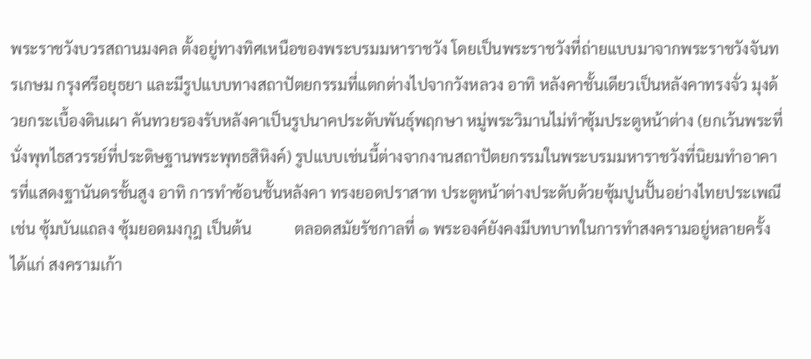พระราชวังบวรสถานมงคล ตั้งอยู่ทางทิศเหนือของพระบรมมหาราชวัง โดยเป็นพระราชวังที่ถ่ายแบบมาจากพระราชวังจันทรเกษม กรุงศรีอยุธยา และมีรูปแบบทางสถาปัตยกรรมที่แตกต่างไปจากวังหลวง อาทิ หลังคาชั้นเดียวเป็นหลังคาทรงจั่ว มุงด้วยกระเบื้องดินเผา คันทวยรองรับหลังคาเป็นรูปนาคประดับพันธุ์พฤกษา หมู่พระวิมานไม่ทำซุ้มประตูหน้าต่าง (ยกเว้นพระที่นั่งพุทไธสวรรย์ที่ประดิษฐานพระพุทธสิหิงค์) รูปแบบเช่นนี้ต่างจากงานสถาปัตยกรรมในพระบรมมหาราชวังที่นิยมทำอาคารที่แสดงฐานันดรชั้นสูง อาทิ การทำซ้อนชั้นหลังคา ทรงยอดปราสาท ประตูหน้าต่างประดับด้วยซุ้มปูนปั้นอย่างไทยประเพณี เช่น ซุ้มบันแถลง ซุ้มยอดมงกุฎ เป็นต้น           ตลอดสมัยรัชกาลที่ ๑ พระองค์ยังคงมีบทบาทในการทำสงครามอยู่หลายครั้ง ได้แก่ สงครามเก้า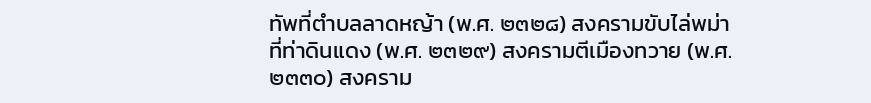ทัพที่ตำบลลาดหญ้า (พ.ศ. ๒๓๒๘) สงครามขับไล่พม่าที่ท่าดินแดง (พ.ศ. ๒๓๒๙) สงครามตีเมืองทวาย (พ.ศ. ๒๓๓๐) สงคราม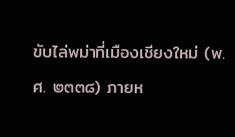ขับไล่พม่าที่เมืองเชียงใหม่ (พ.ศ. ๒๓๓๘) ภายห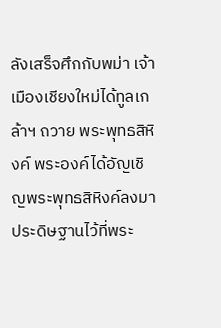ลังเสร็จศึกกับพม่า เจ้าเมืองเชียงใหม่ได้ทูลเกล้าฯ ถวาย พระพุทธสิหิงค์ พระองค์ได้อัญเชิญพระพุทธสิหิงค์ลงมาประดิษฐานไว้ที่พระ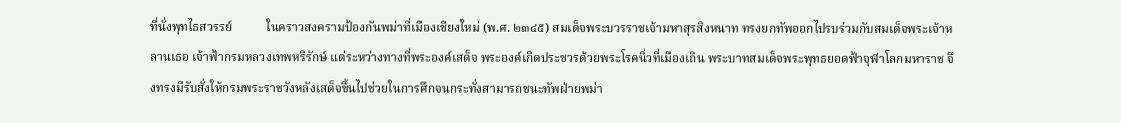ที่นั่งพุทไธสวรรย์           ในคราวสงครามป้องกันพม่าที่เมืองเชียงใหม่ (พ.ศ. ๒๓๔๕) สมเด็จพระบวรราชเจ้ามหาสุรสิงหนาท ทรงยกทัพออกไปรบร่วมกับสมเด็จพระเจ้าหลานเธอ เจ้าฟ้ากรมหลวงเทพหริรักษ์ แต่ระหว่างทางที่พระองค์เสด็จ พระองค์เกิดประชวรด้วยพระโรคนิ่วที่เมืองเถิน พระบาทสมเด็จพระพุทธยอดฟ้าจุฬาโลกมหาราช จึงทรงมีรับสั่งให้กรมพระราชวังหลังเสด็จขึ้นไปช่วยในการศึกจนกระทั่งสามารถชนะทัพฝ่ายพม่า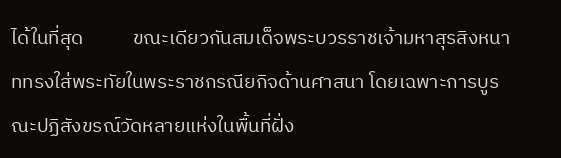ได้ในที่สุด           ขณะเดียวกันสมเด็จพระบวรราชเจ้ามหาสุรสิงหนาททรงใส่พระทัยในพระราชกรณียกิจด้านศาสนา โดยเฉพาะการบูรณะปฏิสังขรณ์วัดหลายแห่งในพื้นที่ฝั่ง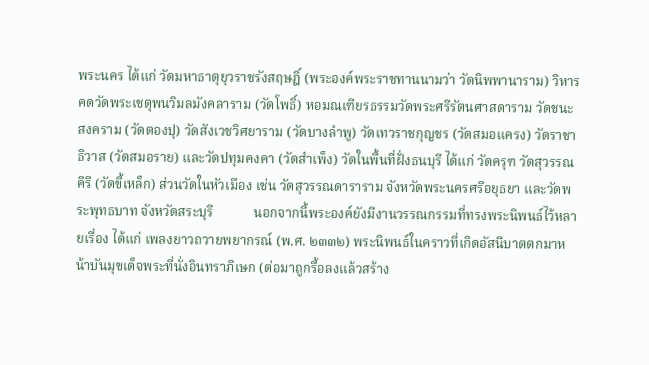พระนคร ได้แก่ วัดมหาธาตุยุวราชรังสฤษฎิ์ (พระองค์พระราชทานนามว่า วัดนิพพานาราม) วิหารคดวัดพระเชตุพนวิมลมังคลาราม (วัดโพธิ์) หอมณเฑียรธรรมวัดพระศรีรัตนศาสดาราม วัดชนะสงคราม (วัดตองปุ) วัดสังเวชวิศยาราม (วัดบางลำพู) วัดเทวราชกุญชร (วัดสมอแครง) วัดราชาธิวาส (วัดสมอราย) และวัดปทุมคงคา (วัดสำเพ็ง) วัดในพื้นที่ฝั่งธนบุรี ได้แก่ วัดครุฑ วัดสุวรรณคีรี (วัดขี้เหล็ก) ส่วนวัดในหัวเมือง เช่น วัดสุวรรณดาราราม จังหวัดพระนครศรีอยุธยา และวัดพระพุทธบาท จังหวัดสระบุรี            นอกจากนี้พระองค์ยังมีงานวรรณกรรมที่ทรงพระนิพนธ์ไว้หลายเรื่อง ได้แก่ เพลงยาวถวายพยากรณ์ (พ.ศ. ๒๓๓๒) พระนิพนธ์ในคราวที่เกิดอัสนีบาตตกมาหน้าบันมุขเด็จพระที่นั่งอินทราภิเษก (ต่อมาถูกรื้อลงแล้วสร้าง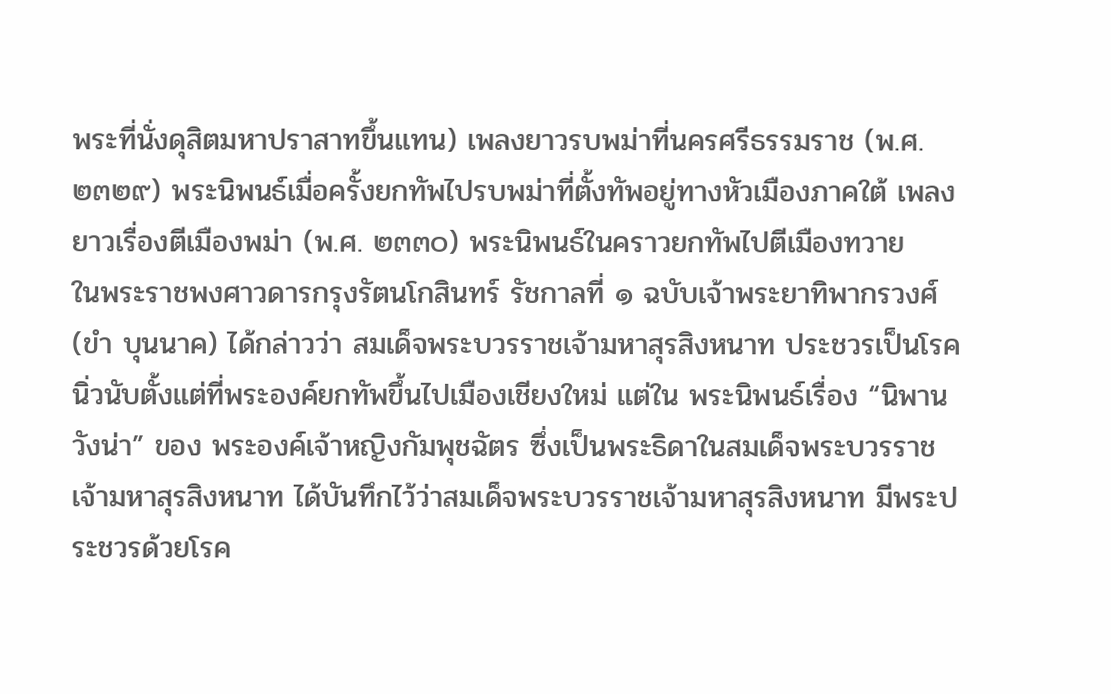พระที่นั่งดุสิตมหาปราสาทขึ้นแทน) เพลงยาวรบพม่าที่นครศรีธรรมราช (พ.ศ. ๒๓๒๙) พระนิพนธ์เมื่อครั้งยกทัพไปรบพม่าที่ตั้งทัพอยู่ทางหัวเมืองภาคใต้ เพลงยาวเรื่องตีเมืองพม่า (พ.ศ. ๒๓๓๐) พระนิพนธ์ในคราวยกทัพไปตีเมืองทวาย            ในพระราชพงศาวดารกรุงรัตนโกสินทร์ รัชกาลที่ ๑ ฉบับเจ้าพระยาทิพากรวงศ์ (ขำ บุนนาค) ได้กล่าวว่า สมเด็จพระบวรราชเจ้ามหาสุรสิงหนาท ประชวรเป็นโรคนิ่วนับตั้งแต่ที่พระองค์ยกทัพขึ้นไปเมืองเชียงใหม่ แต่ใน พระนิพนธ์เรื่อง “นิพานวังน่า” ของ พระองค์เจ้าหญิงกัมพุชฉัตร ซึ่งเป็นพระธิดาในสมเด็จพระบวรราชเจ้ามหาสุรสิงหนาท ได้บันทึกไว้ว่าสมเด็จพระบวรราชเจ้ามหาสุรสิงหนาท มีพระประชวรด้วยโรค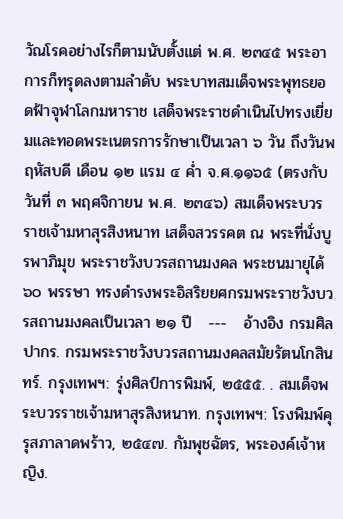วัณโรคอย่างไรก็ตามนับตั้งแต่ พ.ศ. ๒๓๔๕ พระอาการก็ทรุดลงตามลำดับ พระบาทสมเด็จพระพุทธยอดฟ้าจุฬาโลกมหาราช เสด็จพระราชดำเนินไปทรงเยี่ยมและทอดพระเนตรการรักษาเป็นเวลา ๖ วัน ถึงวันพฤหัสบดี เดือน ๑๒ แรม ๔ ค่ำ จ.ศ.๑๑๖๕ (ตรงกับวันที่ ๓ พฤศจิกายน พ.ศ. ๒๓๔๖) สมเด็จพระบวรราชเจ้ามหาสุรสิงหนาท เสด็จสวรรคต ณ พระที่นั่งบูรพาภิมุข พระราชวังบวรสถานมงคล พระชนมายุได้ ๖๐ พรรษา ทรงดำรงพระอิสริยยศกรมพระราชวังบวรสถานมงคลเป็นเวลา ๒๑ ปี   ---   อ้างอิง กรมศิลปากร. กรมพระราชวังบวรสถานมงคลสมัยรัตนโกสินทร์. กรุงเทพฯ: รุ่งศิลป์การพิมพ์, ๒๕๕๕. . สมเด็จพระบวรราชเจ้ามหาสุรสิงหนาท. กรุงเทพฯ: โรงพิมพ์คุรุสภาลาดพร้าว, ๒๕๔๗. กัมพุชฉัตร, พระองค์เจ้าหญิง.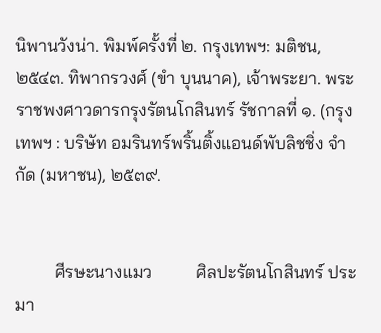นิพานวังน่า. พิมพ์ครั้งที่ ๒. กรุงเทพฯ: มติชน, ๒๕๔๓. ทิพากรวงศ์ (ขำ บุนนาค), เจ้าพระยา. พระราชพงศาวดารกรุงรัตนโกสินทร์ รัชกาลที่ ๑. (กรุงเทพฯ : บริษัท อมรินทร์พริ้นติ้งแอนด์พับลิชชิ่ง จำกัด (มหาชน), ๒๕๓๙.


         ศีรษะนางแมว          ศิลปะรัตนโกสินทร์ ประมา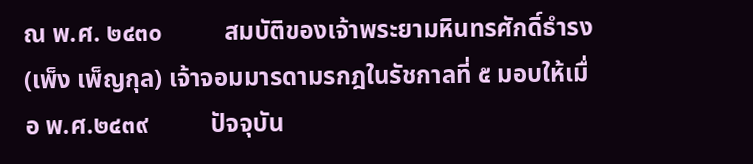ณ พ.ศ. ๒๔๓๐          สมบัติของเจ้าพระยามหินทรศักดิ์ธำรง (เพ็ง เพ็ญกุล) เจ้าจอมมารดามรกฎในรัชกาลที่ ๕ มอบให้เมื่อ พ.ศ.๒๔๓๙          ปัจจุบัน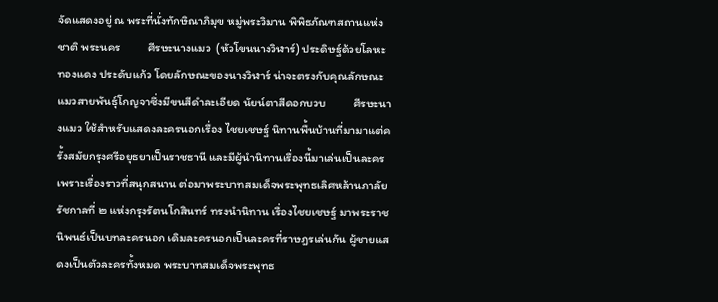จัดแสดงอยู่ ณ พระที่นั่งทักษิณาภิมุข หมู่พระวิมาน พิพิธภัณฑสถานแห่งชาติ พระนคร          ศีรษะนางแมว  (หัวโขนนางวิฬาร์) ประดิษฐ์ด้วยโลหะทองแดง ประดับแก้ว โดยลักษณะของนางวิฬาร์ น่าจะตรงกับคุณลักษณะแมวสายพันธุ์โกญจาซึ่งมีขนสีดำละเอียด นัยน์ตาสีดอกบวบ          ศีรษะนางแมว ใช้สำหรับแสดงละครนอกเรื่อง ไชยเชษฐ์ นิทานพื้นบ้านที่มามาแต่ครั้งสมัยกรุงศรีอยุธยาเป็นราชธานี และมีผู้นำนิทานเรื่องนี้มาเล่นเป็นละครเพราะเรื่องราวที่สนุกสนาน ต่อมาพระบาทสมเด็จพระพุทธเลิศหล้านภาลัย รัชกาลที่ ๒ แห่งกรุงรัตนโกสินทร์ ทรงนำนิทาน เรื่องไชยเชษฐ์ มาพระราชนิพนธ์เป็นบทละครนอก เดิมละครนอกเป็นละครที่ราษฎรเล่นกัน ผู้ชายแสดงเป็นตัวละครทั้งหมด พระบาทสมเด็จพระพุทธ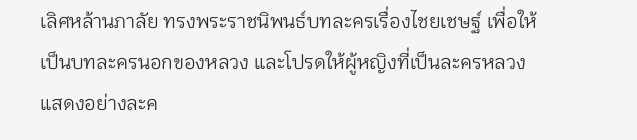เลิศหล้านภาลัย ทรงพระราชนิพนธ์บทละครเรื่องไชยเชษฐ์ เพื่อให้เป็นบทละครนอกของหลวง และโปรดให้ผู้หญิงที่เป็นละครหลวงแสดงอย่างละค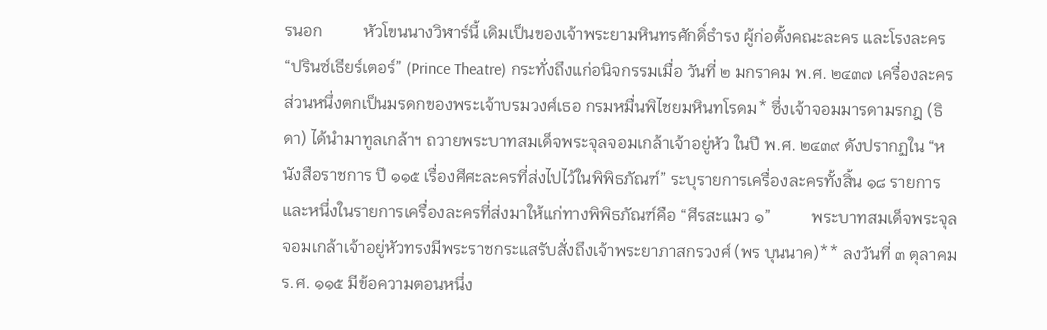รนอก          หัวโขนนางวิฬาร์นี้ เดิมเป็นของเจ้าพระยามหินทรศักดิ์ธำรง ผู้ก่อตั้งคณะละคร และโรงละคร “ปรินซ์เธียร์เตอร์” (Prince Theatre) กระทั่งถึงแก่อนิจกรรมเมื่อ วันที่ ๒ มกราคม พ.ศ. ๒๔๓๗ เครื่องละครส่วนหนึ่งตกเป็นมรดกของพระเจ้าบรมวงศ์เธอ กรมหมื่นพิไชยมหินทโรดม* ซึ่งเจ้าจอมมารดามรกฎ (ธิดา) ได้นำมาทูลเกล้าฯ ถวายพระบาทสมเด็จพระจุลจอมเกล้าเจ้าอยู่หัว ในปี พ.ศ. ๒๔๓๙ ดังปรากฏใน “หนังสือราชการ ปี ๑๑๕ เรื่องศีศะละครที่ส่งไปไว้ในพิพิธภัณฑ์” ระบุรายการเครื่องละครทั้งสิ้น ๑๘ รายการ และหนึ่งในรายการเครื่องละครที่ส่งมาให้แก่ทางพิพิธภัณฑ์คือ “ศีรสะแมว ๑”          พระบาทสมเด็จพระจุลจอมเกล้าเจ้าอยู่หัวทรงมีพระราชกระแสรับสั่งถึงเจ้าพระยาภาสกรวงศ์ (พร บุนนาค)** ลงวันที่ ๓ ตุลาคม ร.ศ. ๑๑๕ มีข้อความตอนหนึ่ง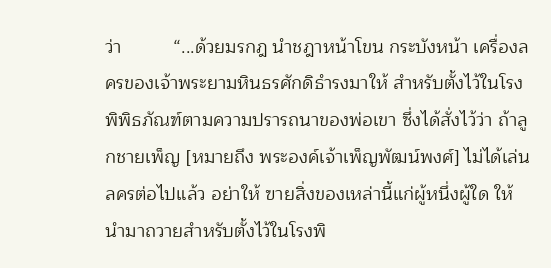ว่า          “...ด้วยมรกฎ นำชฎาหน้าโขน กระบังหน้า เครื่องลครของเจ้าพระยามหินธรศักดิธำรงมาให้ สำหรับตั้งไว้ในโรงพิพิธภัณฑ์ตามความปรารถนาของพ่อเขา ซึ่งได้สั่งไว้ว่า ถ้าลูกชายเพ็ญ [หมายถึง พระองค์เจ้าเพ็ญพัฒน์พงศ์] ไม่ได้เล่นลครต่อไปแล้ว อย่าให้ ฃายสิ่งของเหล่านี้แก่ผู้หนึ่งผู้ใด ให้นำมาถวายสำหรับตั้งไว้ในโรงพิ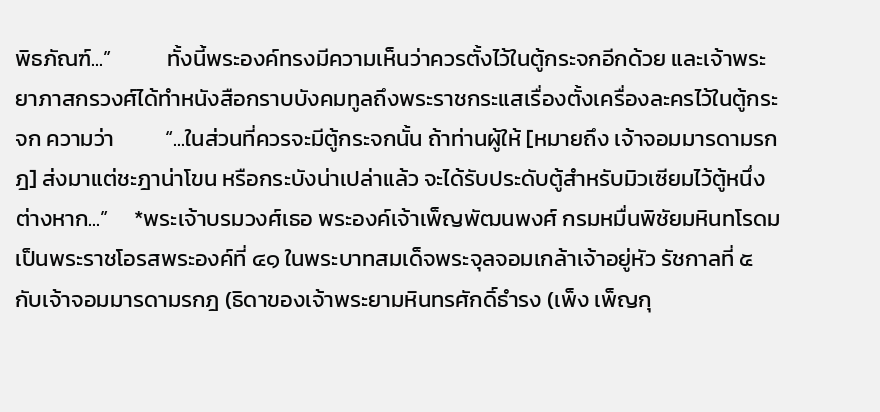พิธภัณฑ์...”           ทั้งนี้พระองค์ทรงมีความเห็นว่าควรตั้งไว้ในตู้กระจกอีกด้วย และเจ้าพระยาภาสกรวงศ์ได้ทำหนังสือกราบบังคมทูลถึงพระราชกระแสเรื่องตั้งเครื่องละครไว้ในตู้กระจก ความว่า          “...ในส่วนที่ควรจะมีตู้กระจกนั้น ถ้าท่านผู้ให้ [หมายถึง เจ้าจอมมารดามรกฎ] ส่งมาแต่ชะฎาน่าโขน หรือกระบังน่าเปล่าแล้ว จะได้รับประดับตู้สำหรับมิวเซียมไว้ตู้หนึ่งต่างหาก...”     *พระเจ้าบรมวงศ์เธอ พระองค์เจ้าเพ็ญพัฒนพงศ์ กรมหมื่นพิชัยมหินทโรดม เป็นพระราชโอรสพระองค์ที่ ๔๑ ในพระบาทสมเด็จพระจุลจอมเกล้าเจ้าอยู่หัว รัชกาลที่ ๕ กับเจ้าจอมมารดามรกฎ (ธิดาของเจ้าพระยามหินทรศักดิ์ธำรง (เพ็ง เพ็ญกุ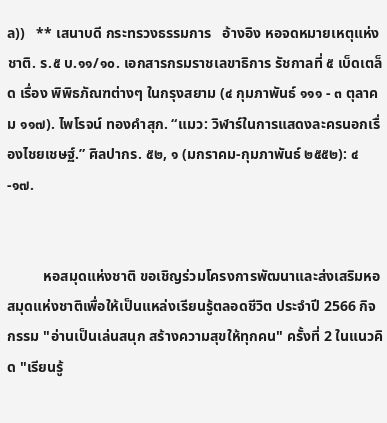ล))   ** เสนาบดี กระทรวงธรรมการ   อ้างอิง หอจดหมายเหตุแห่งชาติ. ร.๕ บ.๑๑/๑๐. เอกสารกรมราชเลขาธิการ รัชกาลที่ ๕ เบ็ดเตล็ด เรื่อง พิพิธภัณฑต่างๆ ในกรุงสยาม (๔ กุมภาพันธ์ ๑๑๑ - ๓ ตุลาคม ๑๑๗). ไพโรจน์ ทองคำสุก. “แมว: วิฬาร์ในการแสดงละครนอกเรื่องไชยเชษฐ์.” ศิลปากร. ๕๒, ๑ (มกราคม-กุมภาพันธ์ ๒๕๕๒): ๔-๑๗.


          หอสมุดแห่งชาติ ขอเชิญร่วมโครงการพัฒนาและส่งเสริมหอสมุดแห่งชาติเพื่อให้เป็นแหล่งเรียนรู้ตลอดชีวิต ประจำปี 2566 กิจกรรม "อ่านเป็นเล่นสนุก สร้างความสุขให้ทุกคน" ครั้งที่ 2 ในแนวคิด "เรียนรู้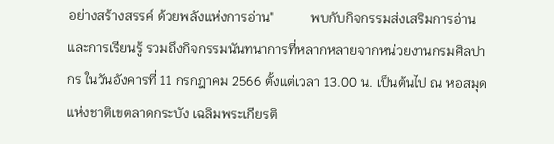อย่างสร้างสรรค์ ด้วยพลังแห่งการอ่าน"           พบกับกิจกรรมส่งเสริมการอ่านและการเรียนรู้ รวมถึงกิจกรรมนันทนาการที่หลากหลายจากหน่วยงานกรมศิลปากร ในวันอังคารที่ 11 กรกฎาคม 2566 ตั้งแต่เวลา 13.00 น. เป็นต้นไป ณ หอสมุดแห่งชาติเขตลาดกระบัง เฉลิมพระเกียรติ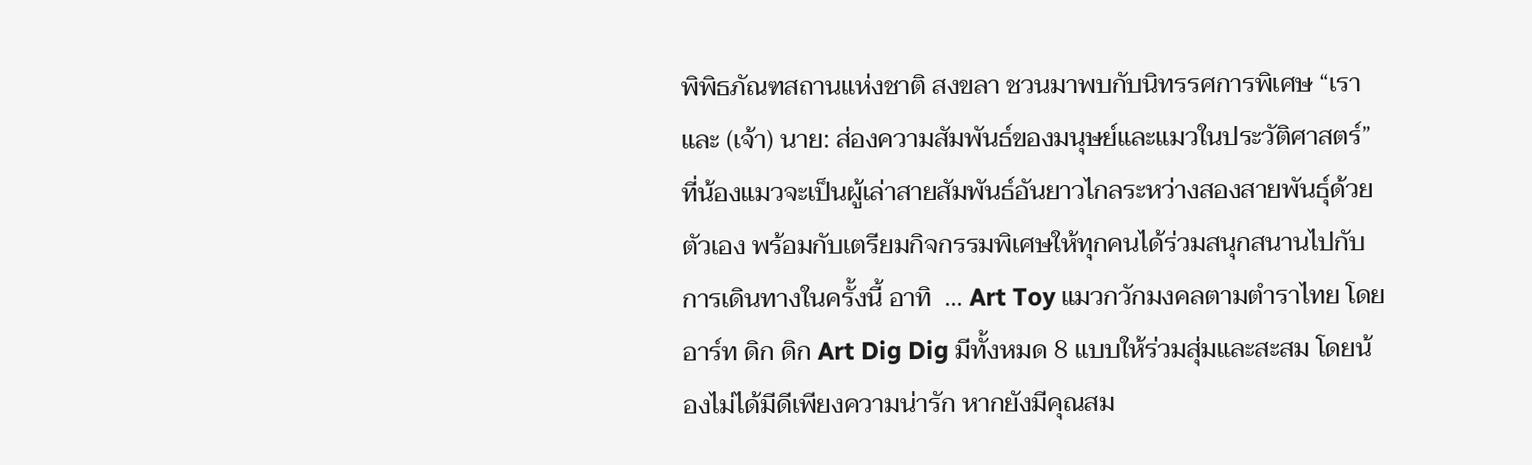พิพิธภัณฑสถานแห่งชาติ สงขลา ชวนมาพบกับนิทรรศการพิเศษ “เราและ (เจ้า) นาย: ส่องความสัมพันธ์ของมนุษย์และแมวในประวัติศาสตร์” ที่น้องแมวจะเป็นผู้เล่าสายสัมพันธ์อันยาวไกลระหว่างสองสายพันธุ์ด้วยตัวเอง พร้อมกับเตรียมกิจกรรมพิเศษให้ทุกคนได้ร่วมสนุกสนานไปกับการเดินทางในครั้งนี้ อาทิ  ... Art Toy แมวกวักมงคลตามตำราไทย โดย อาร์ท ดิก ดิก Art Dig Dig มีทั้งหมด 8 แบบให้ร่วมสุ่มและสะสม โดยน้องไม่ได้มีดีเพียงความน่ารัก หากยังมีคุณสม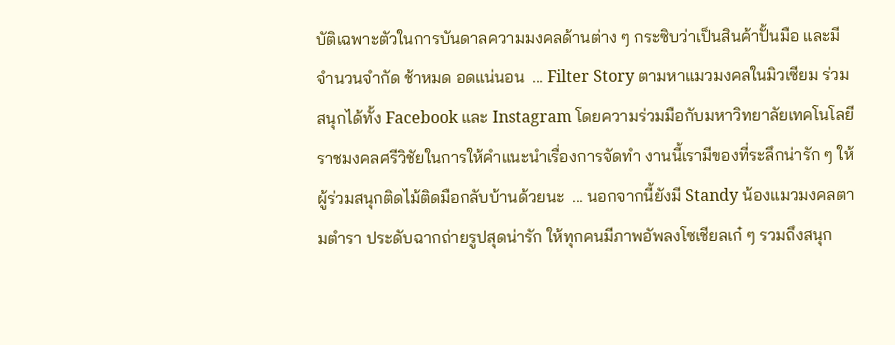บัติเฉพาะตัวในการบันดาลความมงคลด้านต่าง ๆ กระซิบว่าเป็นสินค้าปั้นมือ และมีจำนวนจำกัด ช้าหมด อดแน่นอน  ... Filter Story ตามหาแมวมงคลในมิวเซียม ร่วมสนุกได้ทั้ง Facebook และ Instagram โดยความร่วมมือกับมหาวิทยาลัยเทคโนโลยีราชมงคลศรีวิชัยในการให้คำแนะนำเรื่องการจัดทำ งานนี้เรามีของที่ระลึกน่ารัก ๆ ให้ผู้ร่วมสนุกติดไม้ติดมือกลับบ้านด้วยนะ  ... นอกจากนี้ยังมี Standy น้องแมวมงคลตามตำรา ประดับฉากถ่ายรูปสุดน่ารัก ให้ทุกคนมีภาพอัพลงโซเชียลเก๋ ๆ รวมถึงสนุก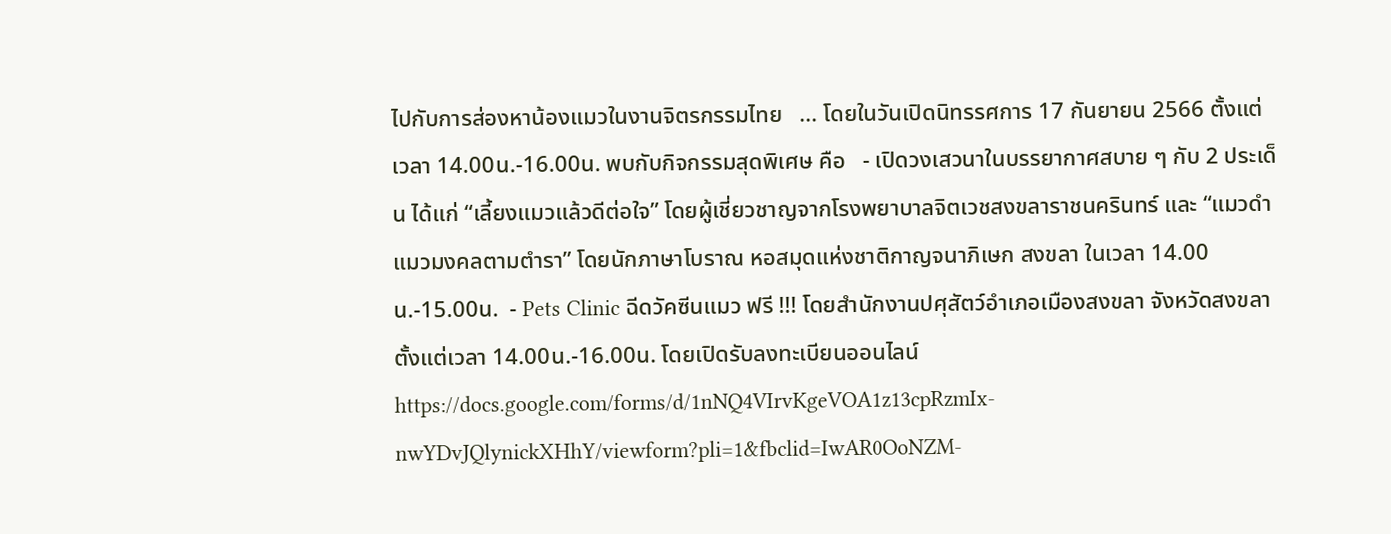ไปกับการส่องหาน้องแมวในงานจิตรกรรมไทย   ... โดยในวันเปิดนิทรรศการ 17 กันยายน 2566 ตั้งแต่เวลา 14.00น.-16.00น. พบกับกิจกรรมสุดพิเศษ คือ   - เปิดวงเสวนาในบรรยากาศสบาย ๆ กับ 2 ประเด็น ได้แก่ “เลี้ยงแมวแล้วดีต่อใจ” โดยผู้เชี่ยวชาญจากโรงพยาบาลจิตเวชสงขลาราชนครินทร์ และ “แมวดำ แมวมงคลตามตำรา” โดยนักภาษาโบราณ หอสมุดแห่งชาติกาญจนาภิเษก สงขลา ในเวลา 14.00น.-15.00น.  - Pets Clinic ฉีดวัคซีนแมว ฟรี !!! โดยสำนักงานปศุสัตว์อำเภอเมืองสงขลา จังหวัดสงขลา ตั้งแต่เวลา 14.00น.-16.00น. โดยเปิดรับลงทะเบียนออนไลน์ https://docs.google.com/forms/d/1nNQ4VIrvKgeVOA1z13cpRzmIx-nwYDvJQlynickXHhY/viewform?pli=1&fbclid=IwAR0OoNZM-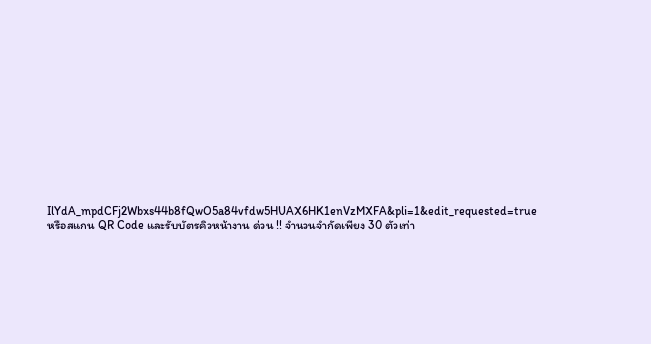IlYdA_mpdCFj2Wbxs44b8fQwO5a84vfdw5HUAX6HK1enVzMXFA&pli=1&edit_requested=true หรือสแกน QR Code และรับบัตรคิวหน้างาน ด่วน !! จำนวนจำกัดเพียง 30 ตัวเท่า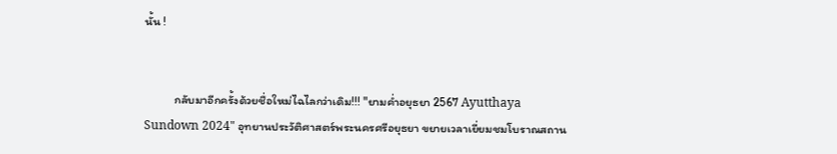นั้น !


           กลับมาอีกครั้งด้วยชื่อใหม่ไฉไลกว่าเดิม!!! "ยามค่ำอยุธยา 2567 Ayutthaya Sundown 2024" อุทยานประวัติศาสตร์พระนครศรีอยุธยา ขยายเวลาเยี่ยมชมโบราณสถาน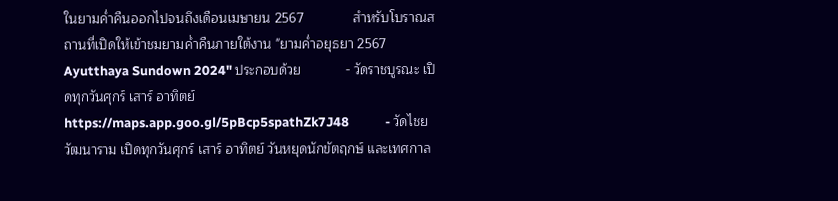ในยามค่ำคืนออกไปจนถึงเดือนเมษายน 2567             สำหรับโบราณสถานที่เปิดให้เข้าชมยามค่ำคืนภายใต้งาน "ยามค่ำอยุธยา 2567 Ayutthaya Sundown 2024" ประกอบด้วย            - วัดราชบูรณะ เปิดทุกวันศุกร์ เสาร์ อาทิตย์ https://maps.app.goo.gl/5pBcp5spathZk7J48            - วัดไชยวัฒนาราม เปิดทุกวันศุกร์ เสาร์ อาทิตย์ วันหยุดนักขัตฤกษ์ และเทศกาล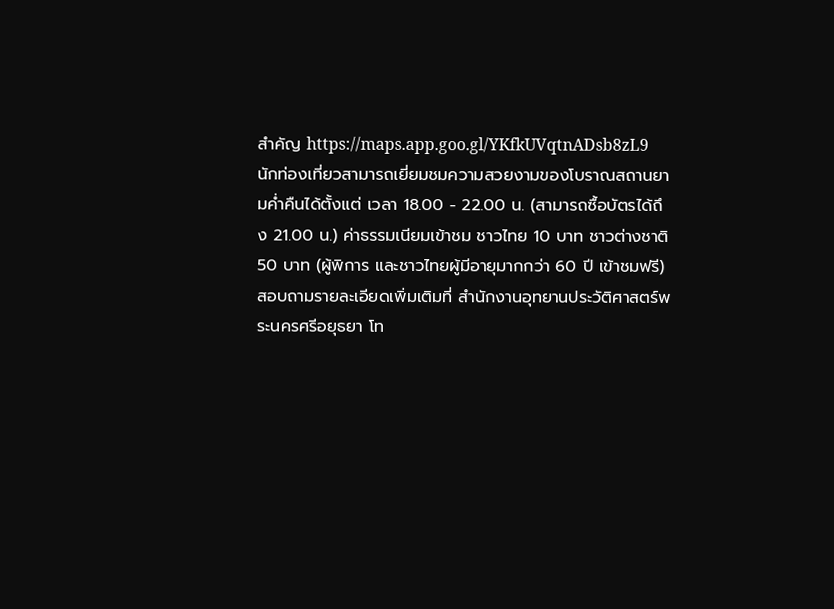สำคัญ https://maps.app.goo.gl/YKfkUVqtnADsb8zL9           นักท่องเที่ยวสามารถเยี่ยมชมความสวยงามของโบราณสถานยามค่ำคืนได้ตั้งแต่ เวลา 18.00 - 22.00 น. (สามารถซื้อบัตรได้ถึง 21.00 น.) ค่าธรรมเนียมเข้าชม ชาวไทย 10 บาท ชาวต่างชาติ 50 บาท (ผู้พิการ และชาวไทยผู้มีอายุมากกว่า 60 ปี เข้าชมฟรี) สอบถามรายละเอียดเพิ่มเติมที่ สำนักงานอุทยานประวัติศาสตร์พระนครศรีอยุธยา โท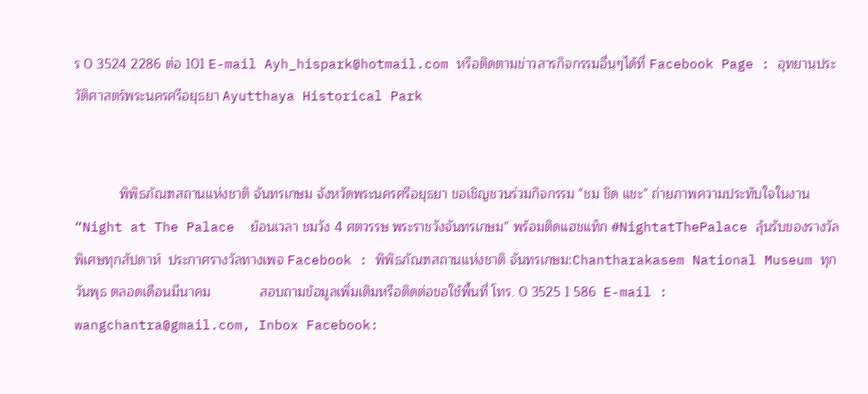ร 0 3524 2286 ต่อ 101 E-mail Ayh_hispark@hotmail.com หรือติดตามข่าวสารกิจกรรมอื่นๆได้ที่ Facebook Page : อุทยานประวัติศาสตร์พระนครศรีอยุธยา Ayutthaya Historical Park


            พิพิธภัณฑสถานแห่งชาติ จันทรเกษม จังหวัดพระนครศรีอยุธยา ขอเชิญชวนร่วมกิจกรรม "ชม ชิด แชะ" ถ่ายภาพความประทับใจในงาน  “Night at The Palace  ย้อนเวลา ชมวัง 4 ศตวรรษ พระราชวังจันทรเกษม” พร้อมติดแฮชแท็ก #NightatThePalace ลุ้นรับของรางวัลพิเศษทุกสัปดาห์  ประกาศรางวัลทางเพจ Facebook : พิพิธภัณฑสถานแห่งชาติ จันทรเกษม:Chantharakasem National Museum ทุกวันพุธ ตลอดเดือนมีนาคม             สอบถามข้อมูลเพิ่มเติมหรือติดต่อขอใช้พื้นที่ โทร. 0 3525 1 586  E-mail : wangchantra@gmail.com, Inbox Facebook: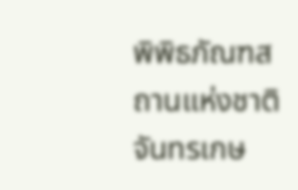พิพิธภัณฑสถานแห่งชาติ จันทรเกษ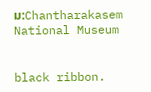ม:Chantharakasem National Museum


black ribbon.